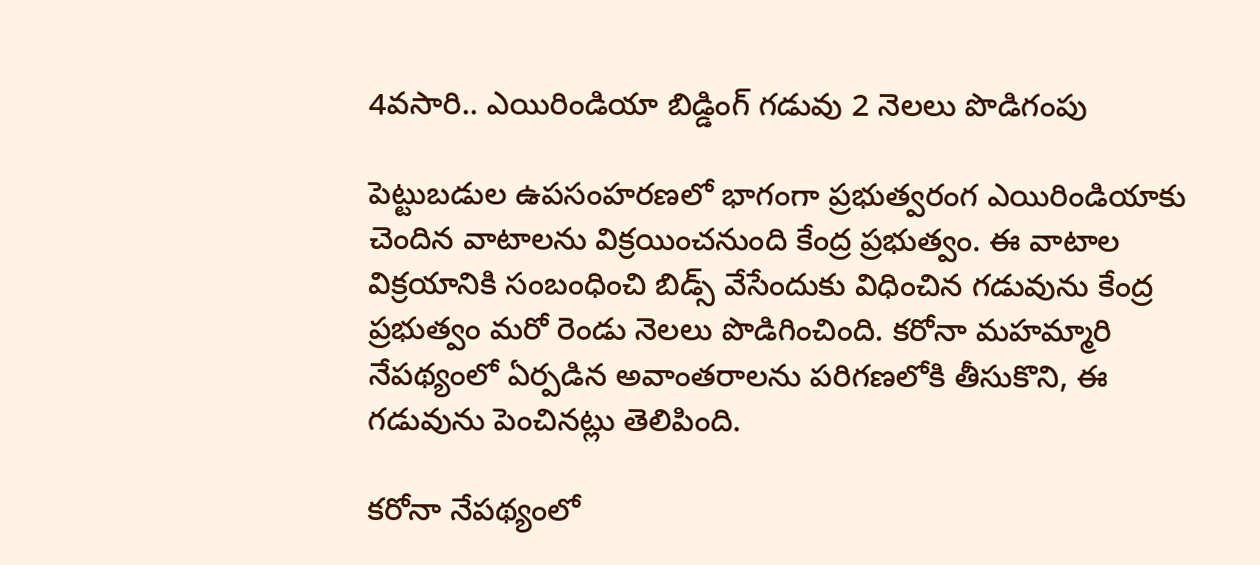4వసారి.. ఎయిరిండియా బిడ్డింగ్ గడువు 2 నెలలు పొడిగంపు

పెట్టుబడుల ఉపసంహరణలో భాగంగా ప్రభుత్వరంగ ఎయిరిండియాకు చెందిన వాటాలను విక్రయించనుంది కేంద్ర ప్రభుత్వం. ఈ వాటాల విక్రయానికి సంబంధించి బిడ్స్ వేసేందుకు విధించిన గడువును కేంద్ర ప్రభుత్వం మరో రెండు నెలలు పొడిగించింది. కరోనా మహమ్మారి నేపథ్యంలో ఏర్పడిన అవాంతరాలను పరిగణలోకి తీసుకొని, ఈ గడువును పెంచినట్లు తెలిపింది.

కరోనా నేపథ్యంలో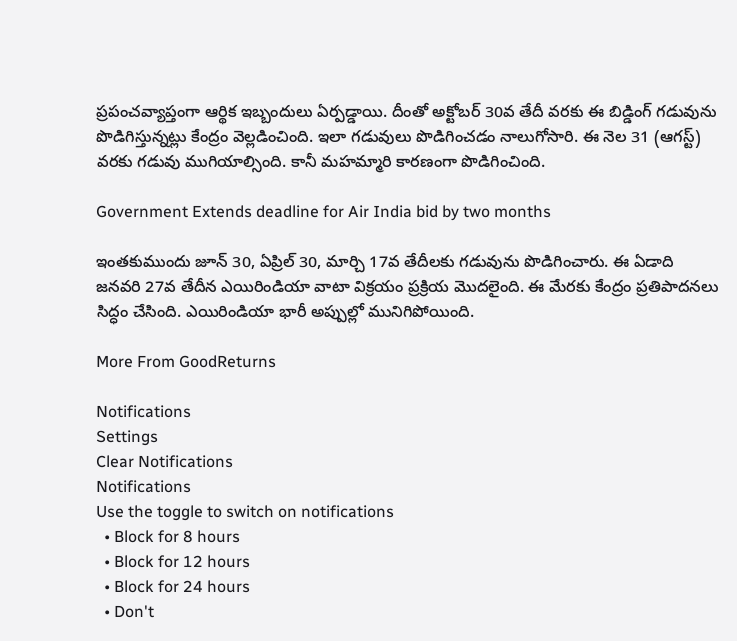ప్రపంచవ్యాప్తంగా ఆర్థిక ఇబ్బందులు ఏర్పడ్డాయి. దీంతో అక్టోబర్ 30వ తేదీ వరకు ఈ బిడ్డింగ్ గడువును పొడిగిస్తున్నట్లు కేంద్రం వెల్లడించింది. ఇలా గడువులు పొడిగించడం నాలుగోసారి. ఈ నెల 31 (ఆగస్ట్) వరకు గడువు ముగియాల్సింది. కానీ మహమ్మారి కారణంగా పొడిగించింది.

Government Extends deadline for Air India bid by two months

ఇంతకుముందు జూన్ 30, ఏప్రిల్ 30, మార్చి 17వ తేదీలకు గడువును పొడిగించారు. ఈ ఏడాది జనవరి 27వ తేదీన ఎయిరిండియా వాటా విక్రయం ప్రక్రియ మొదలైంది. ఈ మేరకు కేంద్రం ప్రతిపాదనలు సిద్ధం చేసింది. ఎయిరిండియా భారీ అప్పుల్లో మునిగిపోయింది.

More From GoodReturns

Notifications
Settings
Clear Notifications
Notifications
Use the toggle to switch on notifications
  • Block for 8 hours
  • Block for 12 hours
  • Block for 24 hours
  • Don't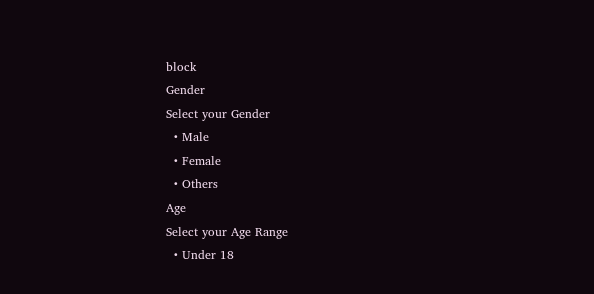block
Gender
Select your Gender
  • Male
  • Female
  • Others
Age
Select your Age Range
  • Under 18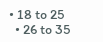• 18 to 25
  • 26 to 35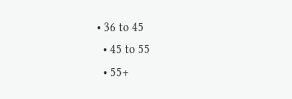• 36 to 45
  • 45 to 55
  • 55+